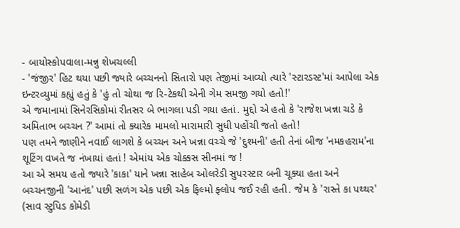- બાયોસ્કોપવાલા-મન્નુ શેખચલ્લી
- 'જંજીર' હિટ થયા પછી જ્યારે બચ્ચનનો સિતારો પણ તેજીમાં આવ્યો ત્યારે 'સ્ટારડસ્ટ'માં આપેલા એક ઇન્ટરવ્યુમાં કહ્યું હતું કે 'હું તો ચોથા જ રિ-ટેકથી એની ગેમ સમજી ગયો હતો!'
એ જમાનામાં સિનેરસિકોમાં રીતસર બે ભાગલા પડી ગયા હતાં. મુદ્દો એ હતો કે 'રાજેશ ખન્ના ચડે કે અમિતાભ બચ્ચન ?' આમાં તો ક્યારેક મામલો મારામારી સુધી પહોંચી જતો હતો!
પણ તમને જાણીને નવાઈ લાગશે કે બચ્ચન અને ખન્ના વચ્ચે જે 'દુશ્મની' હતી તેનાં બીજ 'નમકહરામ'ના શૂટિંગ વખતે જ નંખાયાં હતાં ! એમાંય એક ચોક્કસ સીનમાં જ !
આ એ સમય હતો જ્યારે 'કાકા' યાને ખન્ના સાહેબ ઓલરેડી સુપરસ્ટાર બની ચૂક્યા હતા અને બચ્ચનજીની 'આનંદ' પછી સળંગ એક પછી એક ફિલ્મો ફ્લોપ જઈ રહી હતી. જેમ કે 'રાસ્તે કા પથ્થર' (સાવ સ્ટુપિડ કોમેડી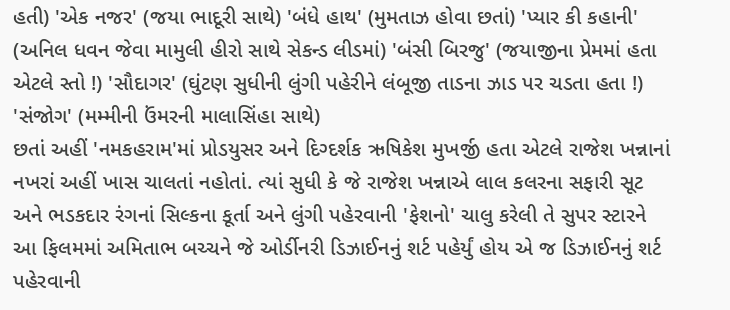હતી) 'એક નજર' (જયા ભાદૂરી સાથે) 'બંધે હાથ' (મુમતાઝ હોવા છતાં) 'પ્યાર કી કહાની' (અનિલ ધવન જેવા મામુલી હીરો સાથે સેકન્ડ લીડમાં) 'બંસી બિરજુ' (જયાજીના પ્રેમમાં હતા એટલે સ્તો !) 'સૌદાગર' (ઘુંટણ સુધીની લુંગી પહેરીને લંબૂજી તાડના ઝાડ પર ચડતા હતા !) 'સંજોગ' (મમ્મીની ઉંમરની માલાસિંહા સાથે)
છતાં અહીં 'નમકહરામ'માં પ્રોડયુસર અને દિગ્દર્શક ઋષિકેશ મુખર્જી હતા એટલે રાજેશ ખન્નાનાં નખરાં અહીં ખાસ ચાલતાં નહોતાં. ત્યાં સુધી કે જે રાજેશ ખન્નાએ લાલ કલરના સફારી સૂટ અને ભડકદાર રંગનાં સિલ્કના કૂર્તા અને લુંગી પહેરવાની 'ફેશનો' ચાલુ કરેલી તે સુપર સ્ટારને આ ફિલમમાં અમિતાભ બચ્ચને જે ઓર્ડીનરી ડિઝાઈનનું શર્ટ પહેર્યું હોય એ જ ડિઝાઈનનું શર્ટ પહેરવાની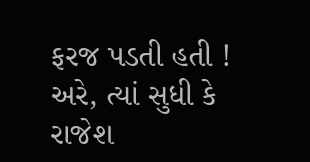ફરજ પડતી હતી !
અરે, ત્યાં સુધી કે રાજેશ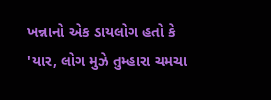ખન્નાનો એક ડાયલોગ હતો કે 'યાર, લોગ મુઝે તુમ્હારા ચમચા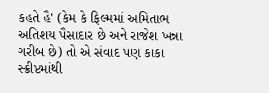કહતે હૈ' (કેમ કે ફિલ્મમાં અમિતાભ અતિશય પૈસાદાર છે અને રાજેશ ખન્ના ગરીબ છે) તો એ સંવાદ પણ કાકા સ્ક્રીપ્ટમાંથી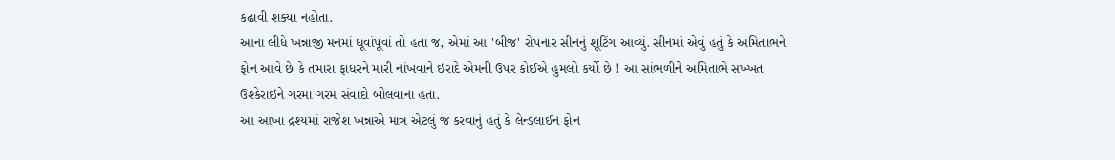કઢાવી શક્યા નહોતા.
આના લીધે ખન્નાજી મનમાં ધૂવાંપૂવાં તો હતા જ, એમાં આ 'બીજ' રોપનાર સીનનું શૂટિંગ આવ્યું. સીનમાં એવું હતું કે અમિતાભને ફોન આવે છે કે તમારા ફાધરને મારી નાંખવાને ઇરાદે એમની ઉપર કોઈએ હુમલો કર્યો છે ! આ સાંભળીને અમિતાભે સખ્ખત ઉશ્કેરાઇને ગરમા ગરમ સંવાદો બોલવાના હતા.
આ આખા દ્રશ્યમાં રાજેશ ખન્નાએ માત્ર એટલું જ કરવાનું હતું કે લેન્ડલાઈન ફોન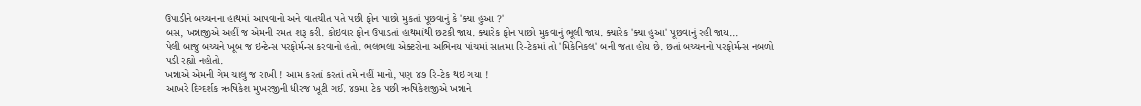ઉપાડીને બચ્ચનના હાથમાં આપવાનો અને વાતચીત પતે પછી ફોન પાછો મુકતાં પૂછવાનું કે 'ક્યા હુઆ ?'
બસ, ખન્નાજીએ અહીં જ એમની રમત શરૂ કરી. કોઇવાર ફોન ઉપાડતાં હાથમાંથી છટકી જાય. ક્યારેક ફોન પાછો મુકવાનું ભૂલી જાય. ક્યારેક 'ક્યા હુઆ' પૂછવાનું રહી જાય...
પેલી બાજુ બચ્ચને ખૂબ જ ઇન્ટેન્સ પરફોર્મન્સ કરવાનો હતો. ભલભલા એક્ટરોના અભિનય પાંચમાં સાતમા રિ-ટેકમાં તો 'મિકેનિકલ' બની જતા હોય છે. છતાં બચ્ચનનો પરફોર્મન્સ નબળો પડી રહ્યો નહોતો.
ખન્નાએ એમની ગેમ ચાલુ જ રાખી ! આમ કરતાં કરતાં તમે નહીં માનો, પણ ૪૭ રિ-ટેક થઇ ગયા !
આખરે દિગ્દર્શક ઋષિકેશ મુખરજીની ધીરજ ખૂટી ગઈ. ૪૭મા ટેક પછી ઋષિકેશજીએ ખન્નાને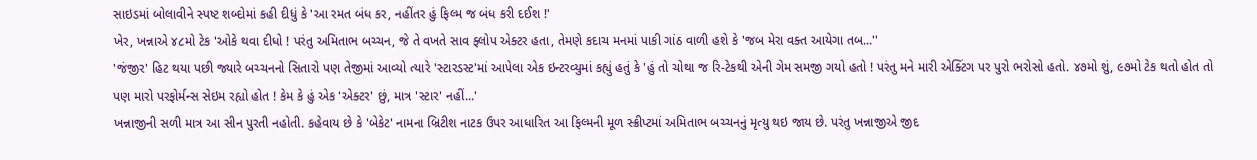સાઇડમાં બોલાવીને સ્પષ્ટ શબ્દોમાં કહી દીધું કે 'આ રમત બંધ કર, નહીંતર હું ફિલ્મ જ બંધ કરી દઈશ !'
ખેર, ખન્નાએ ૪૮મો ટેક 'ઓકે થવા દીધો ! પરંતુ અમિતાભ બચ્ચન, જે તે વખતે સાવ ફ્લોપ એક્ટર હતા, તેમણે કદાચ મનમાં પાકી ગાંઠ વાળી હશે કે 'જબ મેરા વક્ત આયેગા તબ...''
'જંજીર' હિટ થયા પછી જ્યારે બચ્ચનનો સિતારો પણ તેજીમાં આવ્યો ત્યારે 'સ્ટારડસ્ટ'માં આપેલા એક ઇન્ટરવ્યુમાં કહ્યું હતું કે 'હું તો ચોથા જ રિ-ટેકથી એની ગેમ સમજી ગયો હતો ! પરંતુ મને મારી એક્ટિંગ પર પુરો ભરોસો હતો. ૪૭મો શું, ૯૭મો ટેક થતો હોત તો પણ મારો પરફોર્મન્સ સેઇમ રહ્યો હોત ! કેમ કે હું એક 'એક્ટર' છું, માત્ર 'સ્ટાર' નહીં...'
ખન્નાજીની સળી માત્ર આ સીન પુરતી નહોતી. કહેવાય છે કે 'બેકેટ' નામના બ્રિટીશ નાટક ઉપર આધારિત આ ફિલ્મની મૂળ સ્ક્રીપ્ટમાં અમિતાભ બચ્ચનનું મૃત્યુ થઇ જાય છે. પરંતુ ખન્નાજીએ જીદ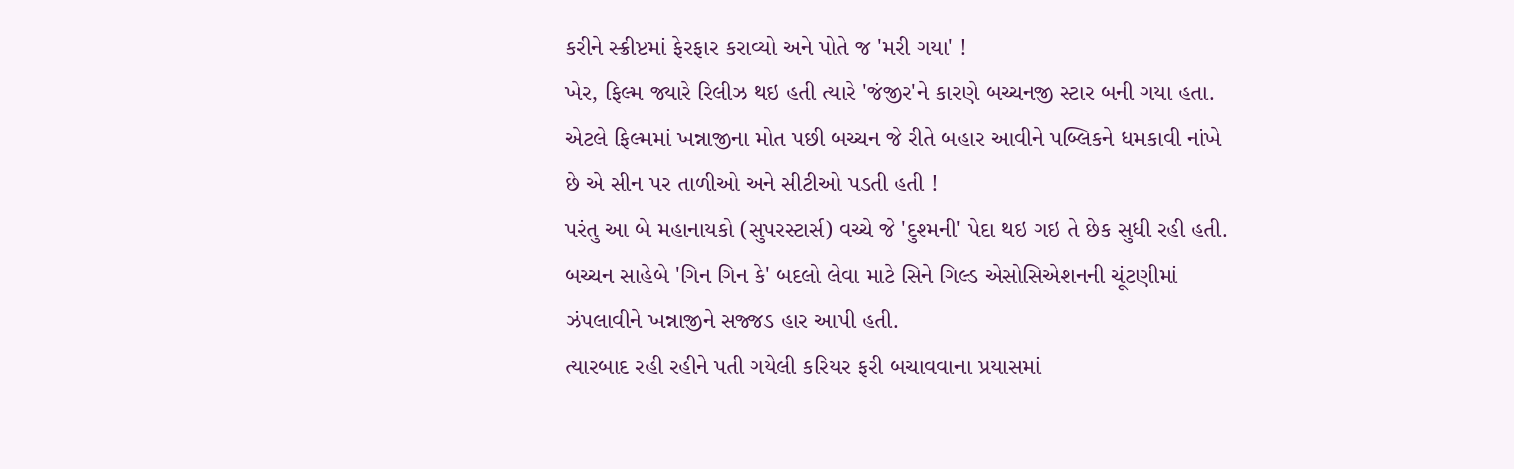કરીને સ્ક્રીપ્ટમાં ફેરફાર કરાવ્યો અને પોતે જ 'મરી ગયા' !
ખેર, ફિલ્મ જ્યારે રિલીઝ થઇ હતી ત્યારે 'જંજીર'ને કારણે બચ્ચનજી સ્ટાર બની ગયા હતા. એટલે ફિલ્મમાં ખન્નાજીના મોત પછી બચ્ચન જે રીતે બહાર આવીને પબ્લિકને ધમકાવી નાંખે છે એ સીન પર તાળીઓ અને સીટીઓ પડતી હતી !
પરંતુ આ બે મહાનાયકો (સુપરસ્ટાર્સ) વચ્ચે જે 'દુશ્મની' પેદા થઇ ગઇ તે છેક સુધી રહી હતી. બચ્ચન સાહેબે 'ગિન ગિન કે' બદલો લેવા માટે સિને ગિલ્ડ એસોસિએશનની ચૂંટણીમાં ઝંપલાવીને ખન્નાજીને સજ્જડ હાર આપી હતી.
ત્યારબાદ રહી રહીને પતી ગયેલી કરિયર ફરી બચાવવાના પ્રયાસમાં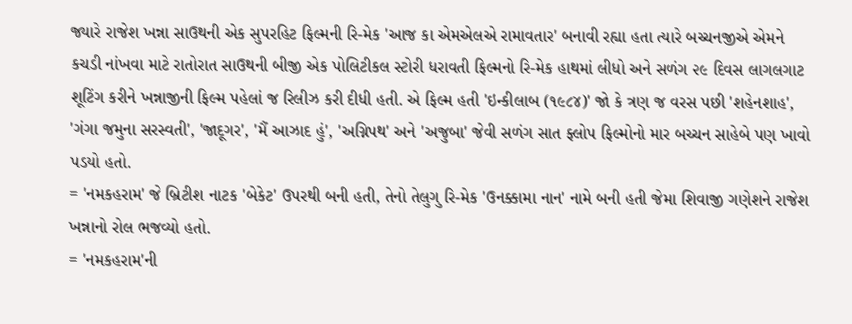જ્યારે રાજેશ ખન્ના સાઉથની એક સુપરહિટ ફિલ્મની રિ-મેક 'આજ કા એમએલએ રામાવતાર' બનાવી રહ્યા હતા ત્યારે બચ્ચનજીએ એમને કચડી નાંખવા માટે રાતોરાત સાઉથની બીજી એક પોલિટીકલ સ્ટોરી ધરાવતી ફિલ્મનો રિ-મેક હાથમાં લીધો અને સળંગ ૨૯ દિવસ લાગલગાટ શૂટિંગ કરીને ખન્નાજીની ફિલ્મ પહેલાં જ રિલીઝ કરી દીધી હતી. એ ફિલ્મ હતી 'ઇન્કીલાબ (૧૯૮૪)' જો કે ત્રણ જ વરસ પછી 'શહેનશાહ', 'ગંગા જમુના સરસ્વતી', 'જાદૂગર', 'મૈં આઝાદ હું', 'અગ્નિપથ' અને 'અજુબા' જેવી સળંગ સાત ફ્લોપ ફિલ્મોનો માર બચ્ચન સાહેબે પણ ખાવો પડયો હતો.
= 'નમકહરામ' જે બ્રિટીશ નાટક 'બેકેટ' ઉપરથી બની હતી, તેનો તેલુગુ રિ-મેક 'ઉનક્કામા નાન' નામે બની હતી જેમા શિવાજી ગણેશને રાજેશ ખન્નાનો રોલ ભજવ્યો હતો.
= 'નમકહરામ'ની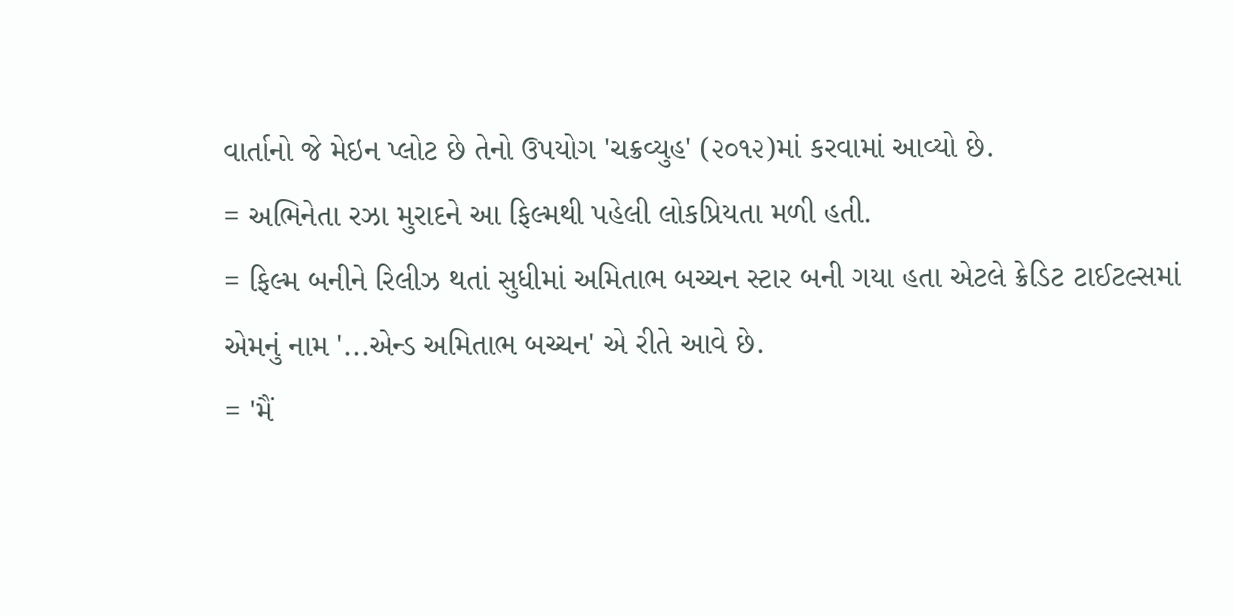વાર્તાનો જે મેઇન પ્લોટ છે તેનો ઉપયોગ 'ચક્રવ્યુહ' (૨૦૧૨)માં કરવામાં આવ્યો છે.
= અભિનેતા રઝા મુરાદને આ ફિલ્મથી પહેલી લોકપ્રિયતા મળી હતી.
= ફિલ્મ બનીને રિલીઝ થતાં સુધીમાં અમિતાભ બચ્ચન સ્ટાર બની ગયા હતા એટલે ક્રેડિટ ટાઈટલ્સમાં એમનું નામ '...એન્ડ અમિતાભ બચ્ચન' એ રીતે આવે છે.
= 'મૈં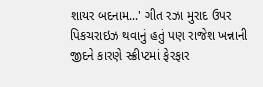શાયર બદનામ...' ગીત રઝા મુરાદ ઉપર પિકચરાઇઝ થવાનું હતું પણ રાજેશ ખન્નાની જીદને કારણે સ્ક્રીપ્ટમાં ફેરફાર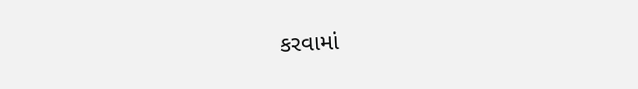કરવામાં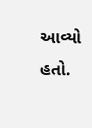આવ્યો હતો.